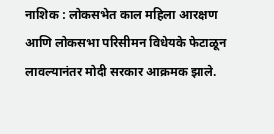नाशिक : लोकसभेत काल महिला आरक्षण आणि लोकसभा परिसीमन विधेयके फेटाळून लावल्यानंतर मोदी सरकार आक्रमक झाले.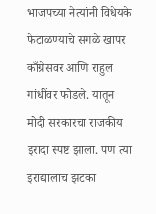भाजपच्या नेत्यांनी विधेयके फेटाळण्याचे सगळे खापर काँग्रेसवर आणि राहुल गांधींवर फोडले. यातून मोदी सरकारचा राजकीय इरादा स्पष्ट झाला. पण त्या इराद्यालाच झटका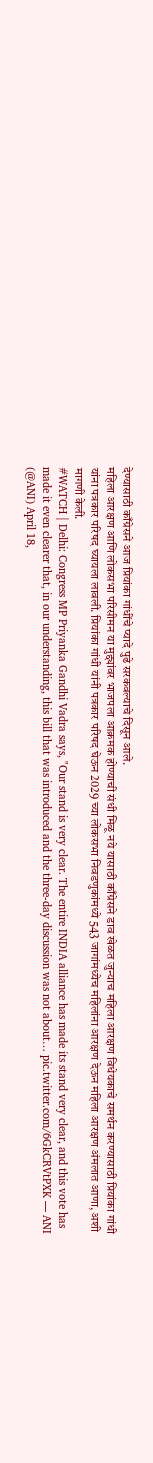देण्यासाठी काँग्रेसने आज प्रियांका गांधींचे प्यादे पुढे सरकवल्याचे दिसून आले.
महिला आरक्षण आणि लोकसभा परिसीमन या मुद्द्यांवर भाजपला आक्रमक होण्याची संधी मिळू नये यासाठी काँग्रेसने डाव खेळत जुन्याच महिला आरक्षण विधेयकाचे समर्थन करण्यासाठी प्रियांका गांधी यांना पत्रकार परिषद घ्यायला लावली. प्रियांका गांधी यांनी पत्रकार परिषद घेऊन 2029 च्या लोकसभा निवडणुकांमध्ये 543 जागांमध्येच महिलांना आरक्षण देऊन महिला आरक्षण अंमलात आणा, अशी मागणी केली.
#WATCH | Delhi: Congress MP Priyanka Gandhi Vadra says, "Our stand is very clear. The entire INDIA alliance has made its stand very clear, and this vote has made it even clearer that, in our understanding, this bill that was introduced and the three-day discussion was not about… pic.twitter.com/6GkCRVtPXK — ANI (@ANI) April 18,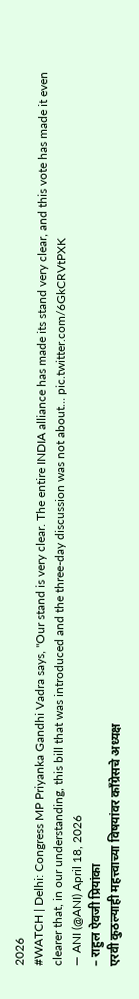2026
#WATCH | Delhi: Congress MP Priyanka Gandhi Vadra says, "Our stand is very clear. The entire INDIA alliance has made its stand very clear, and this vote has made it even clearer that, in our understanding, this bill that was introduced and the three-day discussion was not about… pic.twitter.com/6GkCRVtPXK
— ANI (@ANI) April 18, 2026
– राहुल ऐवजी प्रियांका
एरवी कुठल्याही महत्त्वाच्या विषयांवर काँग्रेसचे अध्यक्ष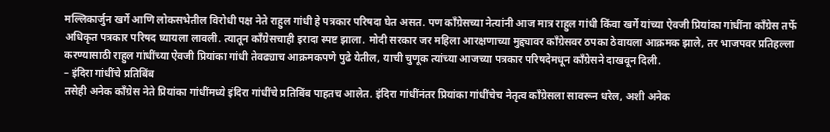मल्लिकार्जुन खर्गे आणि लोकसभेतील विरोधी पक्ष नेते राहुल गांधी हे पत्रकार परिषदा घेत असत. पण काँग्रेसच्या नेत्यांनी आज मात्र राहुल गांधी किंवा खर्गे यांच्या ऐवजी प्रियांका गांधींना काँग्रेस तर्फे अधिकृत पत्रकार परिषद घ्यायला लावली. त्यातून काँग्रेसचाही इरादा स्पष्ट झाला. मोदी सरकार जर महिला आरक्षणाच्या मुद्द्यावर काँग्रेसवर ठपका ठेवायला आक्रमक झाले, तर भाजपवर प्रतिहल्ला करण्यासाठी राहुल गांधींच्या ऐवजी प्रियांका गांधी तेवढ्याच आक्रमकपणे पुढे येतील, याची चुणूक त्यांच्या आजच्या पत्रकार परिषदेमधून काँग्रेसने दाखवून दिली.
– इंदिरा गांधींचे प्रतिबिंब
तसेही अनेक काँग्रेस नेते प्रियांका गांधींमध्ये इंदिरा गांधींचे प्रतिबिंब पाहतच आलेत. इंदिरा गांधींनंतर प्रियांका गांधींचेच नेतृत्व काँग्रेसला सावरून धरेल, अशी अनेक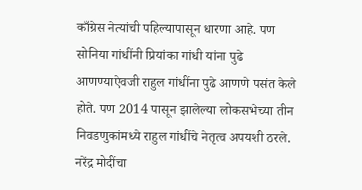काँग्रेस नेत्यांची पहिल्यापासून धारणा आहे. पण सोनिया गांधींनी प्रियांका गांधी यांना पुढे आणण्याऐवजी राहुल गांधींना पुढे आणणे पसंत केले होते. पण 2014 पासून झालेल्या लोकसभेच्या तीन निवडणुकांमध्ये राहुल गांधींचे नेतृत्व अपयशी ठरले. नरेंद्र मोदींचा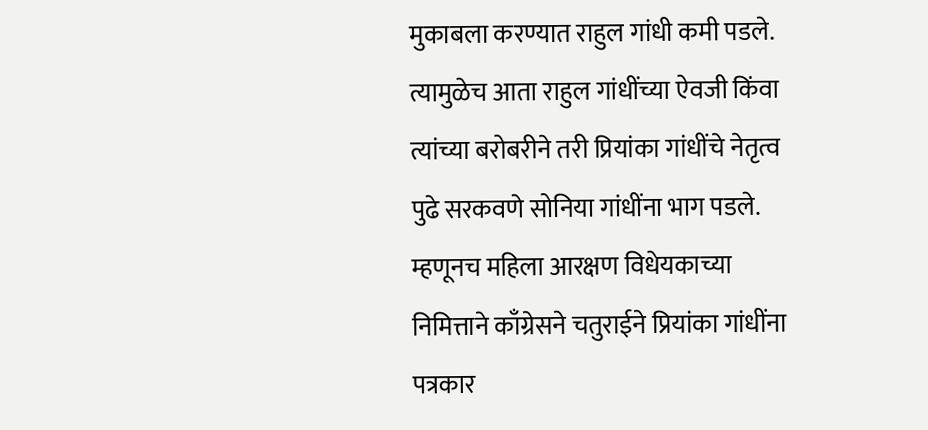मुकाबला करण्यात राहुल गांधी कमी पडले. त्यामुळेच आता राहुल गांधींच्या ऐवजी किंवा त्यांच्या बरोबरीने तरी प्रियांका गांधींचे नेतृत्व पुढे सरकवणे सोनिया गांधींना भाग पडले. म्हणूनच महिला आरक्षण विधेयकाच्या निमित्ताने काँग्रेसने चतुराईने प्रियांका गांधींना पत्रकार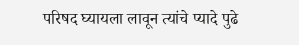परिषद घ्यायला लावून त्यांचे प्यादे पुढे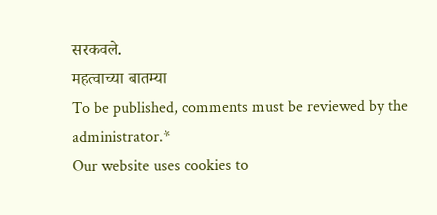सरकवले.
महत्वाच्या बातम्या
To be published, comments must be reviewed by the administrator.*
Our website uses cookies to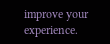improve your experience.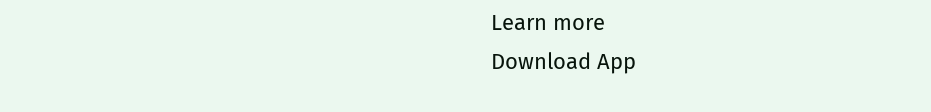Learn more
Download App